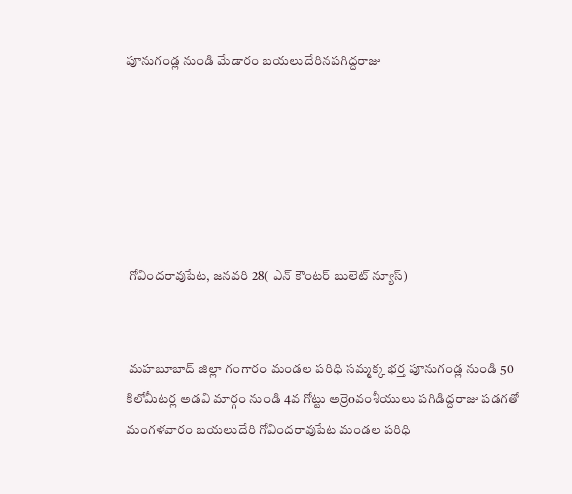పూనుగండ్ల నుండి మేడారం బయలుదేరినపగిద్దరాజు






 గోవిందరావుపేట, జనవరి 28( ఎన్ కౌంటర్ బులెట్ న్యూస్)


 మహబూబాద్ జిల్లా గంగారం మండల పరిధి సమ్మక్క భర్త పూనుగండ్ల నుండి 50 కిలోమీటర్ల అడవి మార్గం నుండి 4వ గోట్టు అర్రెoవంశీయులు పగిడిద్దరాజు పడగతో మంగళవారం బయలుదేరి గోవిందరావుపేట మండల పరిధి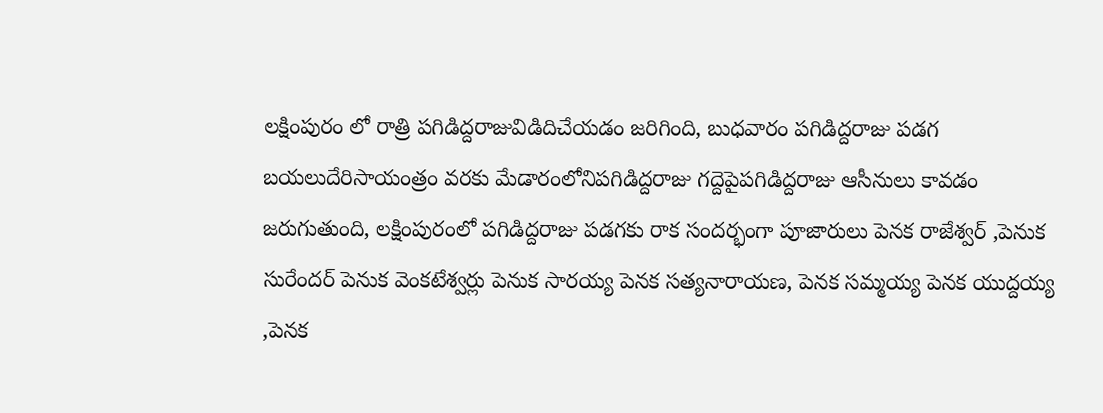లక్షింపురం లో రాత్రి పగిడిద్దరాజువిడిదిచేయడం జరిగింది, బుధవారం పగిడిద్దరాజు పడగ బయలుదేరిసాయంత్రం వరకు మేడారంలోనిపగిడిద్దరాజు గద్దెపైపగిడిద్దరాజు ఆసీనులు కావడం జరుగుతుంది, లక్షింపురంలో పగిడిద్దరాజు పడగకు రాక సందర్భంగా పూజారులు పెనక రాజేశ్వర్ ,పెనుక సురేందర్ పెనుక వెంకటేశ్వర్లు పెనుక సారయ్య పెనక సత్యనారాయణ, పెనక సమ్మయ్య పెనక యుద్దయ్య ,పెనక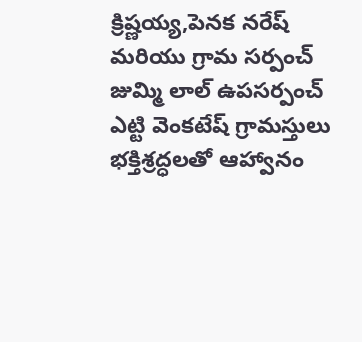క్రిష్ణయ్య,పెనక నరేష్ మరియు గ్రామ సర్పంచ్ జుమ్మి లాల్ ఉపసర్పంచ్ ఎట్టి వెంకటేష్ గ్రామస్తులు భక్తిశ్రద్ధలతో ఆహ్వానం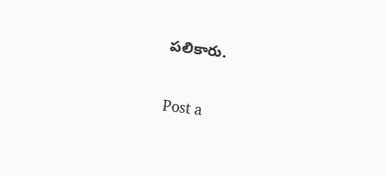పలికారు.

Post a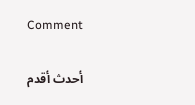Comment

أحدث أقدم